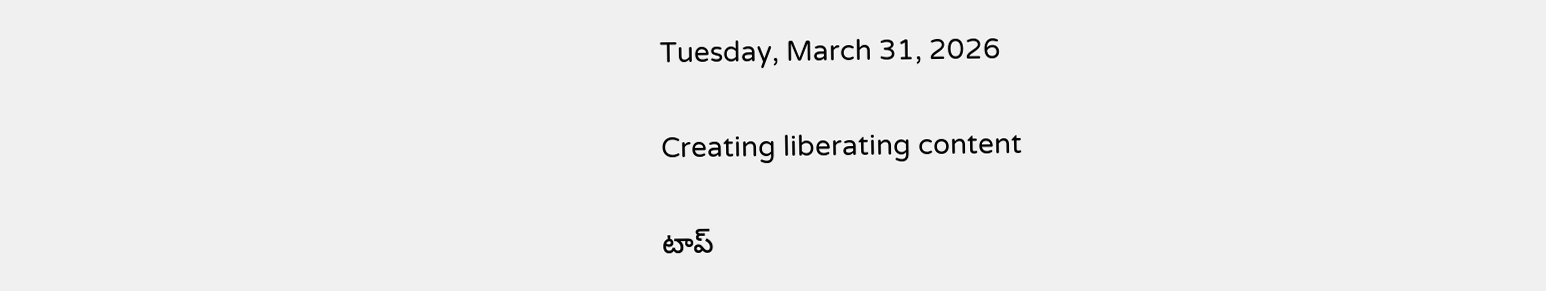Tuesday, March 31, 2026

Creating liberating content

టాప్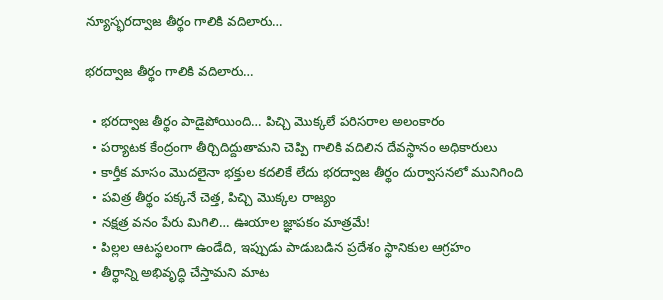న్యూస్భరద్వాజ తీర్థం గాలికి వదిలారు…

భరద్వాజ తీర్థం గాలికి వదిలారు…

  • భరద్వాజ తీర్థం పాడైపోయింది… పిచ్చి మొక్కలే పరిసరాల అలంకారం
  • పర్యాటక కేంద్రంగా తీర్చిదిద్దుతామని చెప్పి గాలికి వదిలిన దేవస్థానం అధికారులు
  • కార్తీక మాసం మొదలైనా భక్తుల కదలికే లేదు భరద్వాజ తీర్థం దుర్వాసనలో మునిగింది
  • పవిత్ర తీర్థం పక్కనే చెత్త, పిచ్చి మొక్కల రాజ్యం
  • నక్షత్ర వనం పేరు మిగిలి… ఊయాల జ్ఞాపకం మాత్రమే!
  • పిల్లల ఆటస్థలంగా ఉండేది, ఇప్పుడు పాడుబడిన ప్రదేశం స్థానికుల ఆగ్రహం
  • తీర్థాన్ని అభివృద్ధి చేస్తామని మాట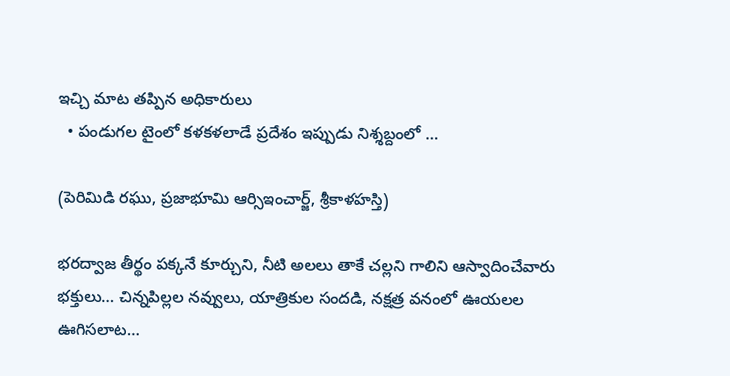ఇచ్చి మాట తప్పిన అధికారులు
  • పండుగల టైంలో కళకళలాడే ప్రదేశం ఇప్పుడు నిశ్శబ్దంలో …

(పెరిమిడి రఘు, ప్రజాభూమి ఆర్సిఇంచార్జ్, శ్రీకాళహస్తి)

భరద్వాజ తీర్థం పక్కనే కూర్చుని, నీటి అలలు తాకే చల్లని గాలిని ఆస్వాదించేవారు భక్తులు… చిన్నపిల్లల నవ్వులు, యాత్రికుల సందడి, నక్షత్ర వనంలో ఊయలల ఊగిసలాట…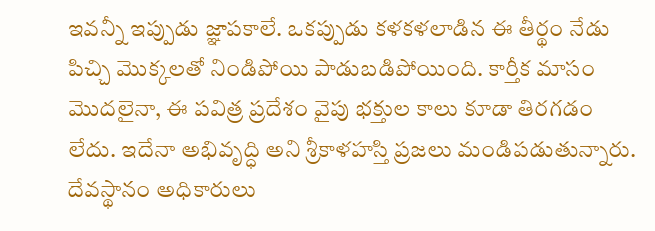ఇవన్నీ ఇప్పుడు జ్ఞాపకాలే. ఒకప్పుడు కళకళలాడిన ఈ తీర్థం నేడు పిచ్చి మొక్కలతో నిండిపోయి పాడుబడిపోయింది. కార్తీక మాసం మొదలైనా, ఈ పవిత్ర ప్రదేశం వైపు భక్తుల కాలు కూడా తిరగడం లేదు. ఇదేనా అభివృద్ధి అని శ్రీకాళహస్తి ప్రజలు మండిపడుతున్నారు. దేవస్థానం అధికారులు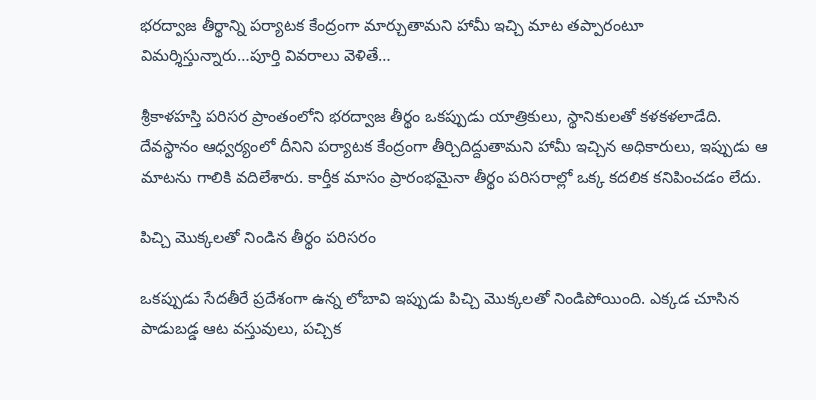భరద్వాజ తీర్థాన్ని పర్యాటక కేంద్రంగా మార్చుతామని హామీ ఇచ్చి మాట తప్పారంటూ విమర్శిస్తున్నారు…పూర్తి వివరాలు వెళితే…

శ్రీకాళహస్తి పరిసర ప్రాంతంలోని భరద్వాజ తీర్థం ఒకప్పుడు యాత్రికులు, స్థానికులతో కళకళలాడేది. దేవస్థానం ఆధ్వర్యంలో దీనిని పర్యాటక కేంద్రంగా తీర్చిదిద్దుతామని హామీ ఇచ్చిన అధికారులు, ఇప్పుడు ఆ మాటను గాలికి వదిలేశారు. కార్తీక మాసం ప్రారంభమైనా తీర్థం పరిసరాల్లో ఒక్క కదలిక కనిపించడం లేదు.

పిచ్చి మొక్కలతో నిండిన తీర్థం పరిసరం

ఒకప్పుడు సేదతీరే ప్రదేశంగా ఉన్న లోబావి ఇప్పుడు పిచ్చి మొక్కలతో నిండిపోయింది. ఎక్కడ చూసిన పాడుబడ్డ ఆట వస్తువులు, పచ్చిక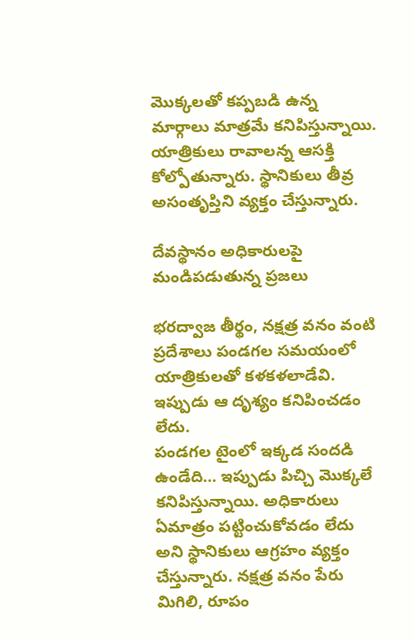మొక్కలతో కప్పబడి ఉన్న మార్గాలు మాత్రమే కనిపిస్తున్నాయి. యాత్రికులు రావాలన్న ఆసక్తి కోల్పోతున్నారు. స్థానికులు తీవ్ర అసంతృప్తిని వ్యక్తం చేస్తున్నారు.

దేవస్థానం అధికారులపై మండిపడుతున్న ప్రజలు

భరద్వాజ తీర్థం, నక్షత్ర వనం వంటి ప్రదేశాలు పండగల సమయంలో యాత్రికులతో కళకళలాడేవి. ఇప్పుడు ఆ దృశ్యం కనిపించడం లేదు.
పండగల టైంలో ఇక్కడ సందడి ఉండేది… ఇప్పుడు పిచ్చి మొక్కలే కనిపిస్తున్నాయి. అధికారులు ఏమాత్రం పట్టించుకోవడం లేదు అని స్థానికులు ఆగ్రహం వ్యక్తం చేస్తున్నారు. నక్షత్ర వనం పేరు మిగిలి, రూపం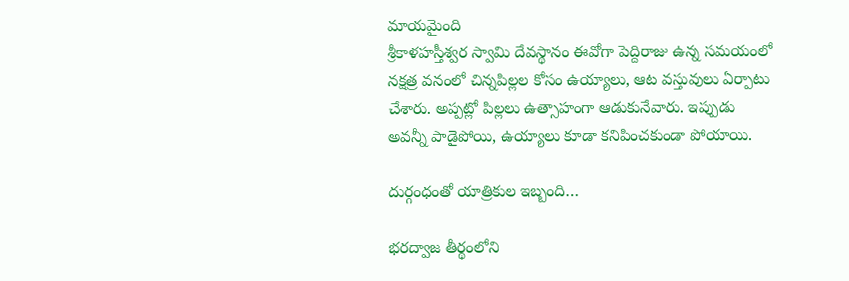మాయమైంది
శ్రీకాళహస్తీశ్వర స్వామి దేవస్థానం ఈవోగా పెద్దిరాజు ఉన్న సమయంలో నక్షత్ర వనంలో చిన్నపిల్లల కోసం ఉయ్యాలు, ఆట వస్తువులు ఏర్పాటు చేశారు. అప్పట్లో పిల్లలు ఉత్సాహంగా ఆడుకునేవారు. ఇప్పుడు అవన్నీ పాడైపోయి, ఉయ్యాలు కూడా కనిపించకుండా పోయాయి.

దుర్గంధంతో యాత్రికుల ఇబ్బంది…

భరద్వాజ తీర్థంలోని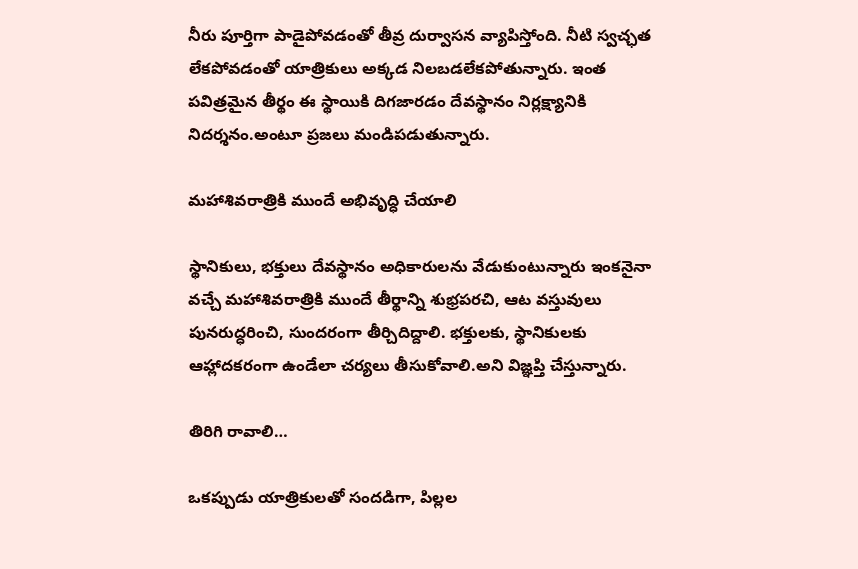నీరు పూర్తిగా పాడైపోవడంతో తీవ్ర దుర్వాసన వ్యాపిస్తోంది. నీటి స్వచ్ఛత లేకపోవడంతో యాత్రికులు అక్కడ నిలబడలేకపోతున్నారు. ఇంత పవిత్రమైన తీర్థం ఈ స్థాయికి దిగజారడం దేవస్థానం నిర్లక్ష్యానికి నిదర్శనం.అంటూ ప్రజలు మండిపడుతున్నారు.

మహాశివరాత్రికి ముందే అభివృద్ధి చేయాలి

స్థానికులు, భక్తులు దేవస్థానం అధికారులను వేడుకుంటున్నారు ఇంకనైనా వచ్చే మహాశివరాత్రికి ముందే తీర్థాన్ని శుభ్రపరచి, ఆట వస్తువులు పునరుద్ధరించి, సుందరంగా తీర్చిదిద్దాలి. భక్తులకు, స్థానికులకు ఆహ్లాదకరంగా ఉండేలా చర్యలు తీసుకోవాలి.అని విజ్ఞప్తి చేస్తున్నారు.

తిరిగి రావాలి…

ఒకప్పుడు యాత్రికులతో సందడిగా, పిల్లల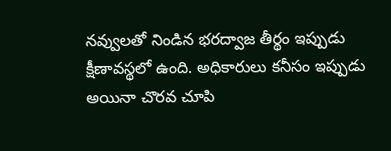నవ్వులతో నిండిన భరద్వాజ తీర్థం ఇప్పుడు క్షీణావస్థలో ఉంది. అధికారులు కనీసం ఇప్పుడు అయినా చొరవ చూపి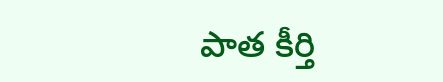పాత కీర్తి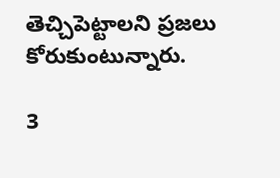తెచ్చిపెట్టాలని ప్రజలు కోరుకుంటున్నారు.

3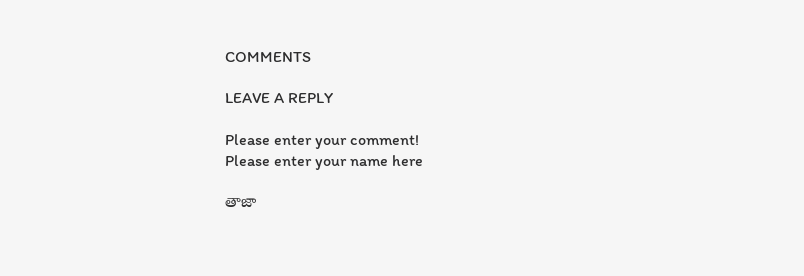COMMENTS

LEAVE A REPLY

Please enter your comment!
Please enter your name here

తాజా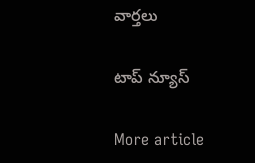వార్తలు

టాప్ న్యూస్

More article